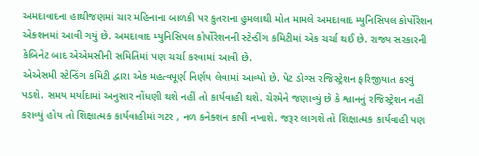અમદાવાદના હાથીજણમાં ચાર મહિનાના બાળકી પર કુતરાના હુમલાથી મોત મામલે અમદાવાદ મ્યુનિસિપલ કોર્પોરેશન એક્શનમાં આવી ગયું છે. અમદાવાદ મ્યુનિસિપલ કોર્પોરેશનની સ્ટેન્ડીંગ કમિટીમાં એક ચર્ચા થઈ છે. રાજ્ય સરકારની કેબિનેટ બાદ એએમસીની સમિતિમાં પણ ચર્ચા કરવામાં આવી છે.
એએસમી સ્ટેન્ડિંગ કમિટી દ્વારા એક મહત્વપૂર્ણ નિર્ણય લેવામાં આવ્યો છે. પેટ ડોગ્સ રજિસ્ટ્રેશન ફરિજીયાત કરવું પડશે. સમય મર્યાદામાં અનુસાર નોંધણી થશે નહીં તો કાર્યવાહી થશે. ચેરમેને જણાવ્યું છે કે શ્વાનનું રજિસ્ટ્રેશન નહીં કરાવ્યું હોય તો શિક્ષાત્મક કાર્યવાહીમાં ગટર , નળ કનેક્શન કાપી નખાશે. જરૂર લાગશે તો શિક્ષાત્મક કાર્યવાહી પણ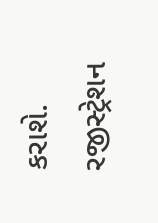કરાશે. રજીસ્ટ્રેશન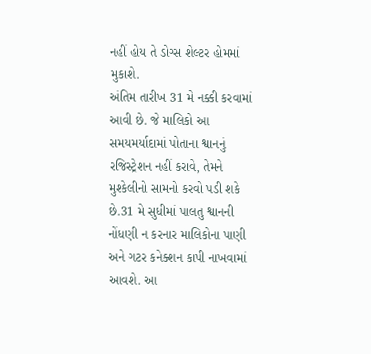નહીં હોય તે ડોગ્સ શેલ્ટર હોમમાં મુકાશે.
અંતિમ તારીખ 31 મે નક્કી કરવામાં આવી છે. જે માલિકો આ સમયમર્યાદામાં પોતાના શ્વાનનું રજિસ્ટ્રેશન નહીં કરાવે, તેમને મુશ્કેલીનો સામનો કરવો પડી શકે છે.31 મે સુધીમાં પાલતુ શ્વાનની નોંધણી ન કરનાર માલિકોના પાણી અને ગટર કનેક્શન કાપી નાખવામાં આવશે. આ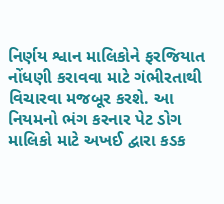નિર્ણય શ્વાન માલિકોને ફરજિયાત નોંધણી કરાવવા માટે ગંભીરતાથી વિચારવા મજબૂર કરશે. આ નિયમનો ભંગ કરનાર પેટ ડોગ માલિકો માટે અખઈ દ્વારા કડક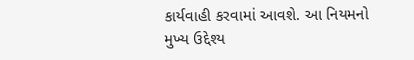કાર્યવાહી કરવામાં આવશે. આ નિયમનો મુખ્ય ઉદ્દેશ્ય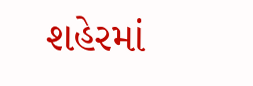શહેરમાં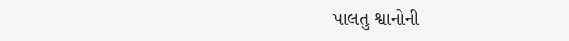પાલતુ શ્વાનોની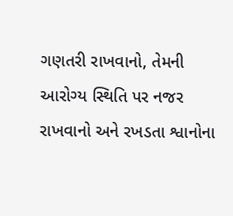ગણતરી રાખવાનો, તેમની આરોગ્ય સ્થિતિ પર નજર રાખવાનો અને રખડતા શ્વાનોના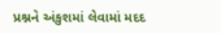પ્રશ્નને અંકુશમાં લેવામાં મદદ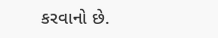કરવાનો છે.